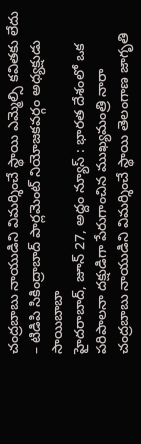చంద్రబాబు నాయుడిని విమర్శించే స్థాయి ఎమ్మెల్సి కవితకు లేదు – టిడిపి సికింద్రాబాద్ పార్లమెంట్ నియోజకవర్గం అధ్యక్షుడు సాయిబాబా
హైదరాబాద్, జూన్ 27, అద్దం న్యూస్ : భారత దేశంలో ఒక పరిపాలనా దక్షుడిగా పేరుగాంచిన ముఖ్యమంత్రి నారా చంద్రబాబు నాయుడిని విమర్శించే స్థాయి తెలంగాణ జాగృతి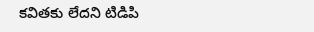కవితకు లేదని టిడిపి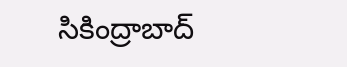సికింద్రాబాద్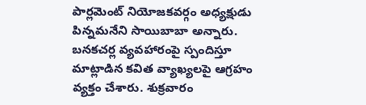పార్లమెంట్ నియోజకవర్గం అధ్యక్షుడు పిన్నమనేని సాయిబాబా అన్నారు. బనకచర్ల వ్యవహారంపై స్పందిస్తూ మాట్లాడిన కవిత వ్యాఖ్యలపై ఆగ్రహం వ్యక్తం చేశారు. శుక్రవారం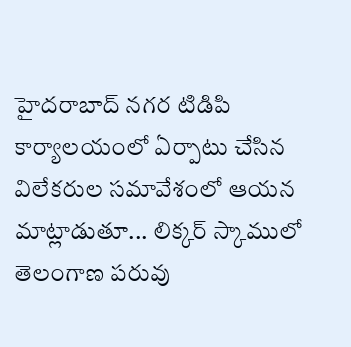హైదరాబాద్ నగర టిడిపి కార్యాలయంలో ఏర్పాటు చేసిన విలేకరుల సమావేశంలో ఆయన మాట్లాడుతూ... లిక్కర్ స్కాములో తెలంగాణ పరువు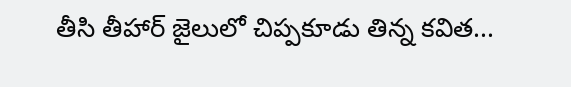తీసి తీహార్ జైలులో చిప్పకూడు తిన్న కవిత...